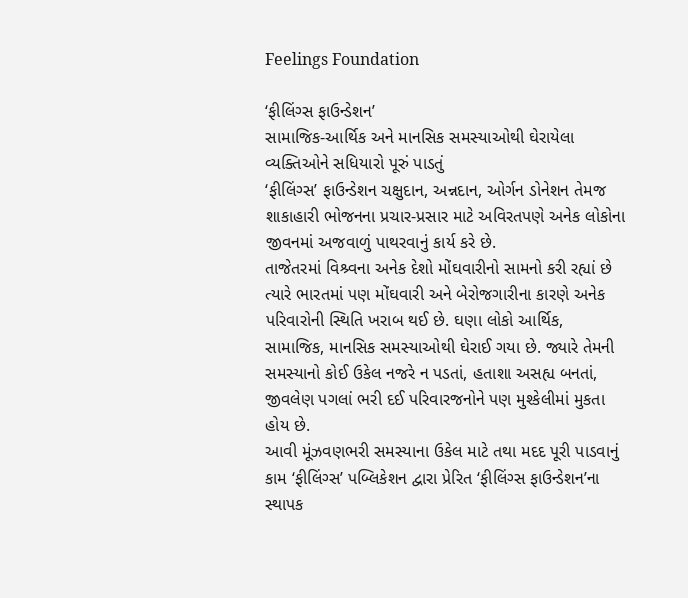Feelings Foundation

‘ફીલિંગ્સ ફાઉન્ડેશન’
સામાજિક-આર્થિક અને માનસિક સમસ્યાઓથી ઘેરાયેલા વ્યક્તિઓને સધિયારો પૂરું પાડતું
‘ફીલિંગ્સ’ ફાઉન્ડેશન ચક્ષુદાન, અન્નદાન, ઓર્ગન ડોનેશન તેમજ શાકાહારી ભોજનના પ્રચાર-પ્રસાર માટે અવિરતપણે અનેક લોકોના જીવનમાં અજવાળું પાથરવાનું કાર્ય કરે છે.
તાજેતરમાં વિશ્ર્વના અનેક દેશો મોંઘવારીનો સામનો કરી રહ્યાં છે ત્યારે ભારતમાં પણ મોંઘવારી અને બેરોજગારીના કારણે અનેક પરિવારોની સ્થિતિ ખરાબ થઈ છે. ઘણા લોકો આર્થિક, સામાજિક, માનસિક સમસ્યાઓથી ઘેરાઈ ગયા છે. જ્યારે તેમની સમસ્યાનો કોઈ ઉકેલ નજરે ન પડતાં, હતાશા અસહ્ય બનતાં, જીવલેણ પગલાં ભરી દઈ પરિવારજનોને પણ મુશ્કેલીમાં મુકતા હોય છે.
આવી મૂંઝવણભરી સમસ્યાના ઉકેલ માટે તથા મદદ પૂરી પાડવાનું કામ ‘ફીલિંગ્સ’ પબ્લિકેશન દ્વારા પ્રેરિત ‘ફીલિંગ્સ ફાઉન્ડેશન’ના સ્થાપક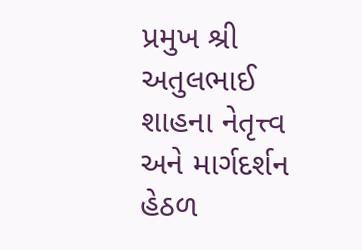પ્રમુખ શ્રી અતુલભાઈ શાહના નેતૃત્ત્વ અને માર્ગદર્શન હેઠળ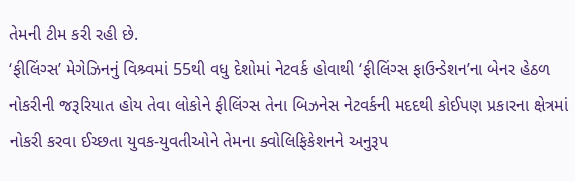તેમની ટીમ કરી રહી છે.
‘ફીલિંગ્સ’ મેગેઝિનનું વિશ્ર્વમાં 55થી વધુ દેશોમાં નેટવર્ક હોવાથી ‘ફીલિંગ્સ ફાઉન્ડેશન’ના બેનર હેઠળ નોકરીની જરૂરિયાત હોય તેવા લોકોને ફીલિંગ્સ તેના બિઝનેસ નેટવર્કની મદદથી કોઈપણ પ્રકારના ક્ષેત્રમાં નોકરી કરવા ઈચ્છતા યુવક-યુવતીઓને તેમના ક્વોલિફિકેશનને અનુરૂપ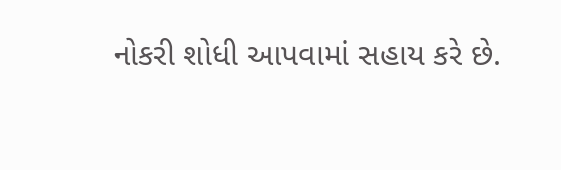નોકરી શોધી આપવામાં સહાય કરે છે.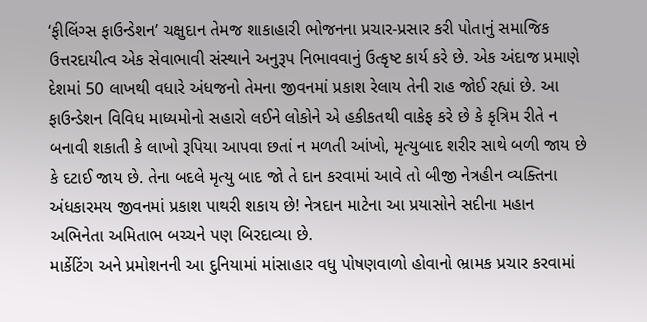‘ફીલિંગ્સ ફાઉન્ડેશન’ ચક્ષુદાન તેમજ શાકાહારી ભોજનના પ્રચાર-પ્રસાર કરી પોતાનું સમાજિક ઉત્તરદાયીત્વ એક સેવાભાવી સંસ્થાને અનુરૂપ નિભાવવાનું ઉત્કૃષ્ટ કાર્ય કરે છે. એક અંદાજ પ્રમાણે દેશમાં 50 લાખથી વધારે અંધજનો તેમના જીવનમાં પ્રકાશ રેલાય તેની રાહ જોઈ રહ્યાં છે. આ ફાઉન્ડેશન વિવિધ માધ્યમોનો સહારો લઈને લોકોને એ હકીકતથી વાકેફ કરે છે કે કૃત્રિમ રીતે ન બનાવી શકાતી કે લાખો રૂપિયા આપવા છતાં ન મળતી આંખો, મૃત્યુબાદ શરીર સાથે બળી જાય છે કે દટાઈ જાય છે. તેના બદલે મૃત્યુ બાદ જો તે દાન કરવામાં આવે તો બીજી નેત્રહીન વ્યક્તિના અંધકારમય જીવનમાં પ્રકાશ પાથરી શકાય છે! નેત્રદાન માટેના આ પ્રયાસોને સદીના મહાન અભિનેતા અમિતાભ બચ્ચને પણ બિરદાવ્યા છે.
માર્કેટિંગ અને પ્રમોશનની આ દુનિયામાં માંસાહાર વધુ પોષણવાળો હોવાનો ભ્રામક પ્રચાર કરવામાં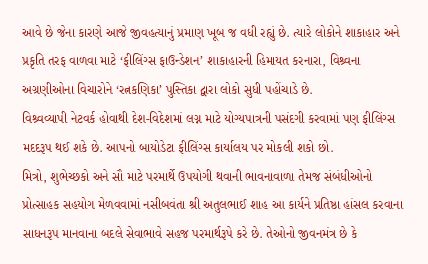આવે છે જેના કારણે આજે જીવહત્યાનું પ્રમાણ ખૂબ જ વધી રહ્યું છે. ત્યારે લોકોને શાકાહાર અને પ્રકૃતિ તરફ વાળવા માટે ‘ફીલિંગ્સ ફાઉન્ડેશન’ શાકાહારની હિમાયત કરનારા, વિશ્ર્વના અગ્રણીઓના વિચારોને ‘રત્નકણિકા’ પુસ્તિકા દ્વારા લોકો સુધી પહોંચાડે છે.
વિશ્ર્વવ્યાપી નેટવર્ક હોવાથી દેશ-વિદેશમાં લગ્ન માટે યોગ્યપાત્રની પસંદગી કરવામાં પણ ફીલિંગ્સ મદદરૂપ થઈ શકે છે. આપનો બાયોડેટા ફીલિંગ્સ કાર્યાલય પર મોકલી શકો છો.
મિત્રો, શુભેચ્છકો અને સૌ માટે પરમાર્થે ઉપયોગી થવાની ભાવનાવાળા તેમજ સંબંધીઓનો પ્રોત્સાહક સહયોગ મેળવવામાં નસીબવંતા શ્રી અતુલભાઈ શાહ આ કાર્યને પ્રતિષ્ઠા હાંસલ કરવાના સાધનરૂપ માનવાના બદલે સેવાભાવે સહજ પરમાર્થરૂપે કરે છે. તેઓનો જીવનમંત્ર છે કે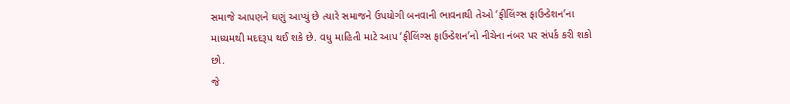સમાજે આપણને ઘણું આપ્યું છે ત્યારે સમાજને ઉપયોગી બનવાની ભાવનાથી તેઓ ‘ફીલિંગ્સ ફાઉન્ડેશન’ના માધ્યમથી મદદરૂપ થઈ શકે છે. વધુ માહિતી માટે આપ ‘ફીલિંગ્સ ફાઉન્ડેશન’નો નીચેના નંબર પર સંપર્ક કરી શકો છો.
જે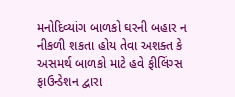મનોદિવ્યાંગ બાળકો ઘરની બહાર ન નીકળી શકતા હોય તેવા અશક્ત કે અસમર્થ બાળકો માટે હવે ફીલિંગ્સ ફાઉન્ડેશન દ્વારા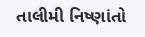તાલીમી નિષ્ણાંતો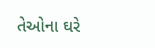તેઓના ઘરે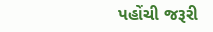પહોંચી જરૂરી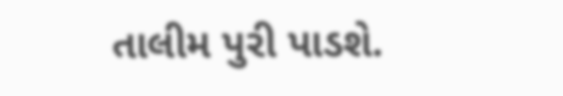તાલીમ પુરી પાડશે.